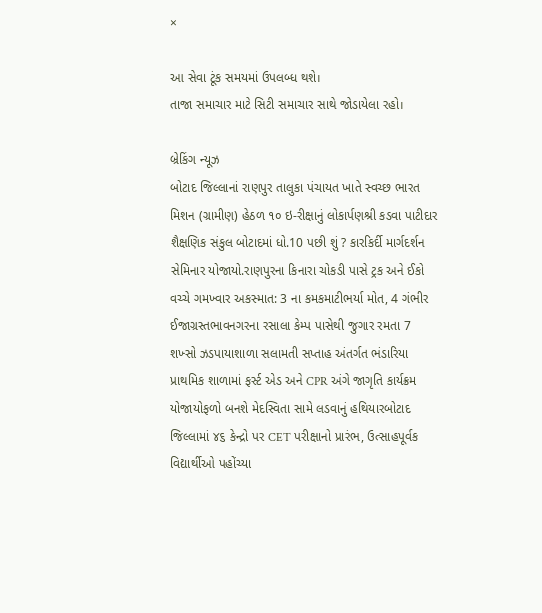×

આ સેવા ટૂંક સમયમાં ઉપલબ્ધ થશે।
તાજા સમાચાર માટે સિટી સમાચાર સાથે જોડાયેલા રહો।

બ્રેકિંગ ન્યૂઝ
બોટાદ જિલ્લાનાં રાણપુર તાલુકા પંચાયત ખાતે સ્વચ્છ ભારત મિશન (ગ્રામીણ) હેઠળ ૧૦ ઇ-રીક્ષાનું લોકાર્પણશ્રી કડવા પાટીદાર શૈક્ષણિક સંકુલ બોટાદમાં ધો.10 પછી શું ? કારકિર્દી માર્ગદર્શન સેમિનાર યોજાયો.રાણપુરના કિનારા ચોકડી પાસે ટ્રક અને ઈકો વચ્ચે ગમખ્વાર અકસ્માત: 3 ના કમકમાટીભર્યા મોત, 4 ગંભીર ઈજાગ્રસ્તભાવનગરના રસાલા કેમ્પ પાસેથી જુગાર રમતા 7 શખ્સો ઝડપાયાશાળા સલામતી સપ્તાહ અંતર્ગત ભંડારિયા પ્રાથમિક શાળામાં ફર્સ્ટ એડ અને CPR અંગે જાગૃતિ કાર્યક્રમ યોજાયોફળો બનશે મેદસ્વિતા સામે લડવાનું હથિયારબોટાદ જિલ્લામાં ૪૬ કેન્દ્રો પર CET પરીક્ષાનો પ્રારંભ, ઉત્સાહપૂર્વક વિદ્યાર્થીઓ પહોંચ્યા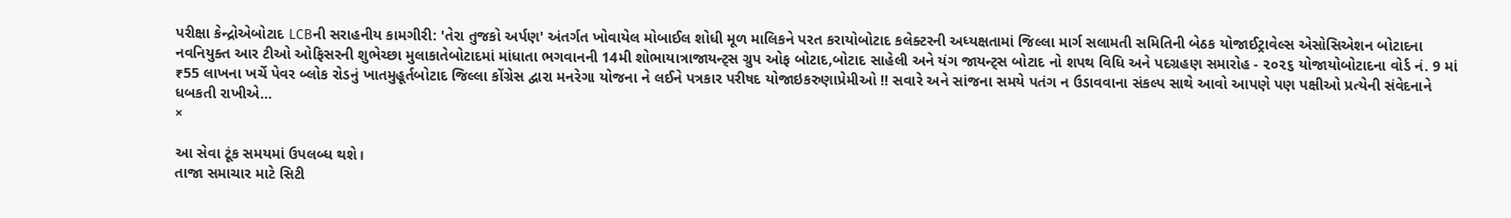પરીક્ષા કેન્દ્રોએબોટાદ LCBની સરાહનીય કામગીરી: 'તેરા તુજકો અર્પણ' અંતર્ગત ખોવાયેલ મોબાઈલ શોધી મૂળ માલિકને પરત કરાયોબોટાદ કલેક્ટરની અધ્યક્ષતામાં જિલ્લા માર્ગ સલામતી સમિતિની બેઠક યોજાઈટ્રાવેલ્સ એસોસિએશન બોટાદના નવનિયુક્ત આર ટીઓ ઓફિસરની શુભેચ્છા મુલાકાતેબોટાદમાં માંધાતા ભગવાનની 14મી શોભાયાત્રાજાયન્ટ્સ ગ્રુપ ઓફ બોટાદ,બોટાદ સાહેલી અને યંગ જાયન્ટ્સ બોટાદ નો શપથ વિધિ અને પદગ્રહણ સમારોહ - ૨૦૨૬ યોજાયોબોટાદના વોર્ડ નં. 9 માં ₹55 લાખના ખર્ચે પેવર બ્લોક રોડનું ખાતમુહૂર્તબોટાદ જિલ્લા કોંગ્રેસ દ્વારા મનરેગા યોજના ને લઈને પત્રકાર પરીષદ યોજાઇકરુણાપ્રેમીઓ !! સવારે અને સાંજના સમયે પતંગ ન ઉડાવવાના સંકલ્પ સાથે આવો આપણે પણ પક્ષીઓ પ્રત્યેની સંવેદનાને ધબકતી રાખીએ...
×

આ સેવા ટૂંક સમયમાં ઉપલબ્ધ થશે।
તાજા સમાચાર માટે સિટી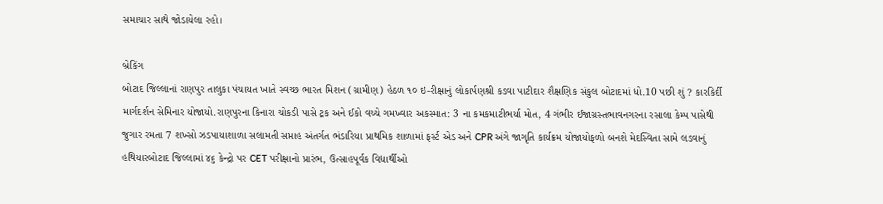સમાચાર સાથે જોડાયેલા રહો।

બ્રેકિંગ
બોટાદ જિલ્લાનાં રાણપુર તાલુકા પંચાયત ખાતે સ્વચ્છ ભારત મિશન (ગ્રામીણ) હેઠળ ૧૦ ઇ-રીક્ષાનું લોકાર્પણશ્રી કડવા પાટીદાર શૈક્ષણિક સંકુલ બોટાદમાં ધો.10 પછી શું ? કારકિર્દી માર્ગદર્શન સેમિનાર યોજાયો.રાણપુરના કિનારા ચોકડી પાસે ટ્રક અને ઈકો વચ્ચે ગમખ્વાર અકસ્માત: 3 ના કમકમાટીભર્યા મોત, 4 ગંભીર ઈજાગ્રસ્તભાવનગરના રસાલા કેમ્પ પાસેથી જુગાર રમતા 7 શખ્સો ઝડપાયાશાળા સલામતી સપ્તાહ અંતર્ગત ભંડારિયા પ્રાથમિક શાળામાં ફર્સ્ટ એડ અને CPR અંગે જાગૃતિ કાર્યક્રમ યોજાયોફળો બનશે મેદસ્વિતા સામે લડવાનું હથિયારબોટાદ જિલ્લામાં ૪૬ કેન્દ્રો પર CET પરીક્ષાનો પ્રારંભ, ઉત્સાહપૂર્વક વિદ્યાર્થીઓ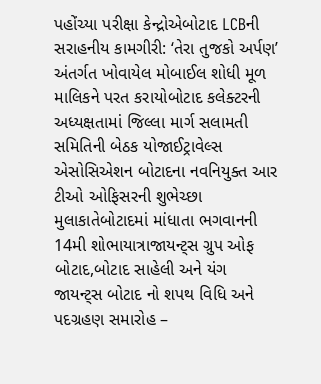પહોંચ્યા પરીક્ષા કેન્દ્રોએબોટાદ LCBની સરાહનીય કામગીરી: ‘તેરા તુજકો અર્પણ’ અંતર્ગત ખોવાયેલ મોબાઈલ શોધી મૂળ માલિકને પરત કરાયોબોટાદ કલેક્ટરની અધ્યક્ષતામાં જિલ્લા માર્ગ સલામતી સમિતિની બેઠક યોજાઈટ્રાવેલ્સ એસોસિએશન બોટાદના નવનિયુક્ત આર ટીઓ ઓફિસરની શુભેચ્છા મુલાકાતેબોટાદમાં માંધાતા ભગવાનની 14મી શોભાયાત્રાજાયન્ટ્સ ગ્રુપ ઓફ બોટાદ,બોટાદ સાહેલી અને યંગ જાયન્ટ્સ બોટાદ નો શપથ વિધિ અને પદગ્રહણ સમારોહ –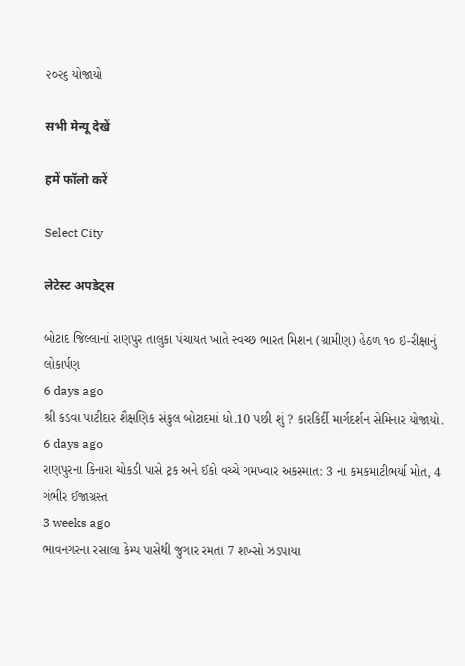૨૦૨૬ યોજાયો

सभी मेन्यू देखें

हमें फॉलो करें

Select City

लेटेस्ट अपडेट्स

બોટાદ જિલ્લાનાં રાણપુર તાલુકા પંચાયત ખાતે સ્વચ્છ ભારત મિશન (ગ્રામીણ) હેઠળ ૧૦ ઇ-રીક્ષાનું લોકાર્પણ
6 days ago
શ્રી કડવા પાટીદાર શૈક્ષણિક સંકુલ બોટાદમાં ધો.10 પછી શું ? કારકિર્દી માર્ગદર્શન સેમિનાર યોજાયો.
6 days ago
રાણપુરના કિનારા ચોકડી પાસે ટ્રક અને ઈકો વચ્ચે ગમખ્વાર અકસ્માત: 3 ના કમકમાટીભર્યા મોત, 4 ગંભીર ઈજાગ્રસ્ત
3 weeks ago
ભાવનગરના રસાલા કેમ્પ પાસેથી જુગાર રમતા 7 શખ્સો ઝડપાયા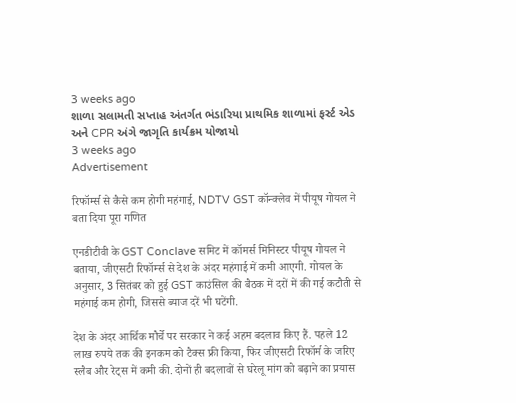3 weeks ago
શાળા સલામતી સપ્તાહ અંતર્ગત ભંડારિયા પ્રાથમિક શાળામાં ફર્સ્ટ એડ અને CPR અંગે જાગૃતિ કાર્યક્રમ યોજાયો
3 weeks ago
Advertisement

रिफॉर्म्‍स से कैसे कम होगी महंगाई, NDTV GST कॉन्क्लेव में पीयूष गोयल ने बता दिया पूरा गणित

एनडीटीवी के GST Conclave समिट में कॉमर्स मिनिस्टर पीयूष गोयल ने बताया, जीएसटी रिफॉर्म्स से देश के अंदर महंगाई में कमी आएगी. गोयल के अनुसार, 3 सितंबर को हुई GST काउंसिल की बैठक में दरों में की गई कटौती से महंगाई कम होगी, जिससे ब्याज दरें भी घटेंगी.

देश के अंदर आर्थिक मौर्चे पर सरकार ने कई अहम बदलाव किए हैं. पहले 12 लाख रुपये तक की इनकम को टैक्स फ्री किया, फिर जीएसटी रिफॉर्म के जरिए स्लैब और रेट्स में कमी की. दोनों ही बदलावों से घरेलू मांग को बढ़ाने का प्रयास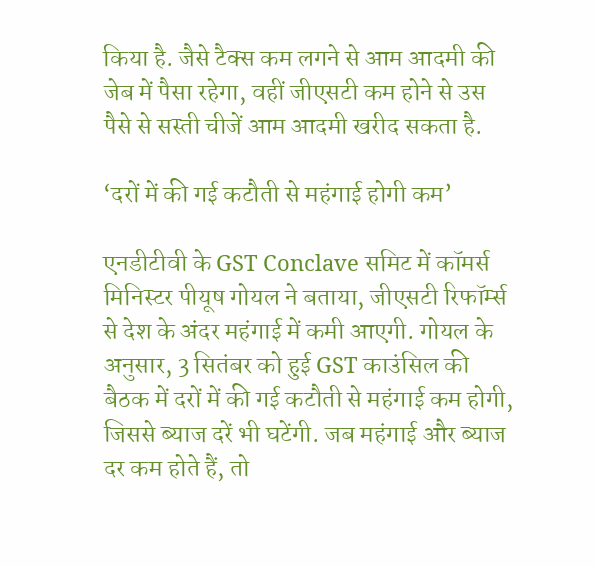किया है. जैसे टैक्स कम लगने से आम आदमी की जेब में पैसा रहेगा, वहीं जीएसटी कम होने से उस पैसे से सस्ती चीजें आम आदमी खरीद सकता है.

‘दरों में की गई कटौती से महंगाई होगी कम’

एनडीटीवी के GST Conclave समिट में कॉमर्स मिनिस्टर पीयूष गोयल ने बताया, जीएसटी रिफॉर्म्स से देश के अंदर महंगाई में कमी आएगी. गोयल के अनुसार, 3 सितंबर को हुई GST काउंसिल की बैठक में दरों में की गई कटौती से महंगाई कम होगी, जिससे ब्याज दरें भी घटेंगी. जब महंगाई और ब्याज दर कम होते हैं, तो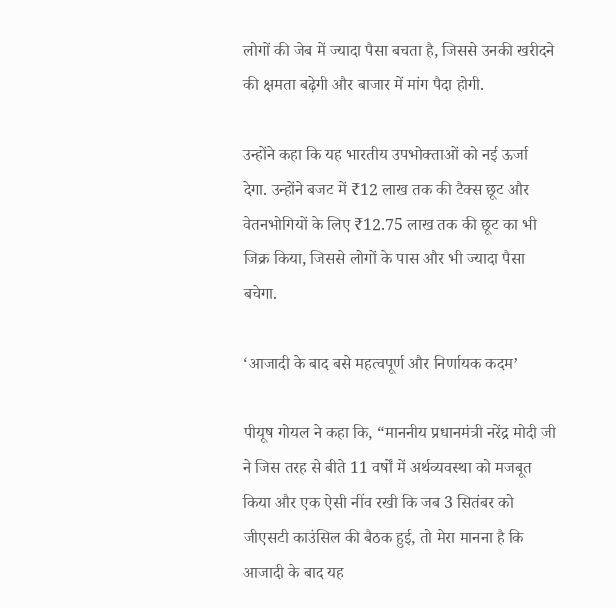लोगों की जेब में ज्यादा पैसा बचता है, जिससे उनकी खरीदने की क्षमता बढ़ेगी और बाजार में मांग पैदा होगी.

उन्होंने कहा कि यह भारतीय उपभोक्ताओं को नई ऊर्जा देगा. उन्होंने बजट में ₹12 लाख तक की टैक्स छूट और वेतनभोगियों के लिए ₹12.75 लाख तक की छूट का भी जिक्र किया, जिससे लोगों के पास और भी ज्यादा पैसा बचेगा.

‘आजादी के बाद बसे महत्वपूर्ण और निर्णायक कदम’

पीयूष गोयल ने कहा कि, “माननीय प्रधानमंत्री नरेंद्र मोदी जी ने जिस तरह से बीते 11 वर्षों में अर्थव्यवस्था को मजबूत किया और एक ऐसी नींव रखी कि जब 3 सितंबर को जीएसटी काउंसिल की बैठक हुई, तो मेरा मानना है कि आजादी के बाद यह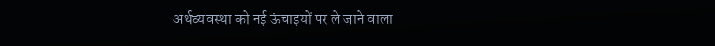अर्थव्यवस्था को नई ऊंचाइयों पर ले जाने वाला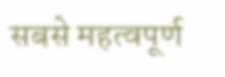सबसे महत्वपूर्ण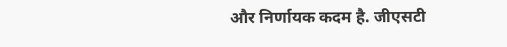और निर्णायक कदम है. जीएसटी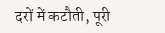दरों में कटौती, पूरी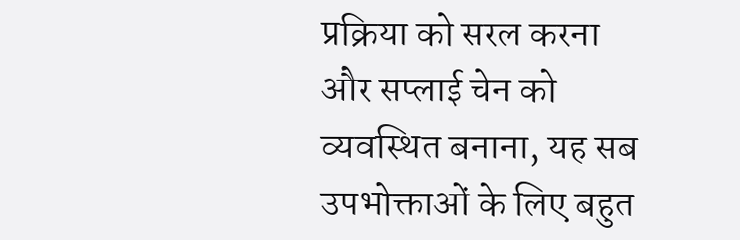प्रक्रिया को सरल करना और सप्लाई चेन को व्यवस्थित बनाना, यह सब उपभोक्ताओं के लिए बहुत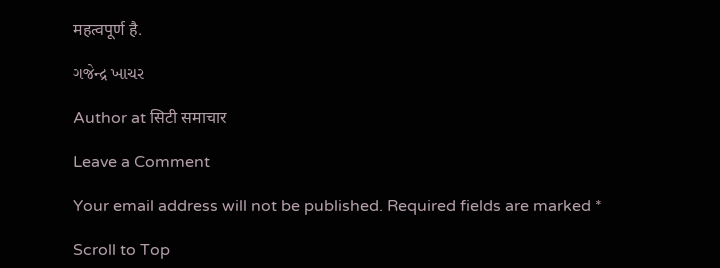महत्वपूर्ण है.

ગજેન્દ્ર ખાચર

Author at सिटी समाचार

Leave a Comment

Your email address will not be published. Required fields are marked *

Scroll to Top